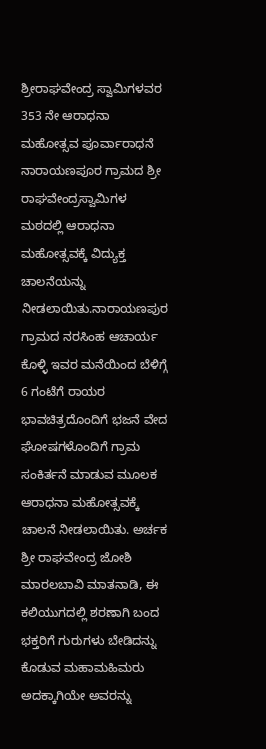ಶ್ರೀರಾಘವೇಂದ್ರ ಸ್ವಾಮಿಗಳವರ 353 ನೇ ಆರಾಧನಾ ಮಹೋತ್ಸವ ಪೂರ್ವಾರಾಧನೆ ನಾರಾಯಣಪೂರ ಗ್ರಾಮದ ಶ್ರೀ ರಾಘವೇಂದ್ರಸ್ವಾಮಿಗಳ ಮಠದಲ್ಲಿ ಆರಾಧನಾ ಮಹೋತ್ಸವಕ್ಕೆ ವಿದ್ಯುಕ್ತ ಚಾಲನೆಯನ್ನು ನೀಡಲಾಯಿತು.ನಾರಾಯಣಪುರ ಗ್ರಾಮದ ನರಸಿಂಹ ಆಚಾರ್ಯ ಕೊಳ್ಳಿ ಇವರ ಮನೆಯಿಂದ ಬೆಳಿಗ್ಗೆ 6 ಗಂಟೆಗೆ ರಾಯರ ಭಾವಚಿತ್ರದೊಂದಿಗೆ ಭಜನೆ ವೇದ ಘೋಷಗಳೊಂದಿಗೆ ಗ್ರಾಮ ಸಂಕಿರ್ತನೆ ಮಾಡುವ ಮೂಲಕ ಆರಾಧನಾ ಮಹೋತ್ಸವಕ್ಕೆ ಚಾಲನೆ ನೀಡಲಾಯಿತು. ಅರ್ಚಕ ಶ್ರೀ ರಾಘವೇಂದ್ರ ಜೋಶಿ ಮಾರಲಬಾವಿ ಮಾತನಾಡಿ, ಈ ಕಲಿಯುಗದಲ್ಲಿ ಶರಣಾಗಿ ಬಂದ ಭಕ್ತರಿಗೆ ಗುರುಗಳು ಬೇಡಿದನ್ನು ಕೊಡುವ ಮಹಾಮಹಿಮರು ಅದಕ್ಕಾಗಿಯೇ ಅವರನ್ನು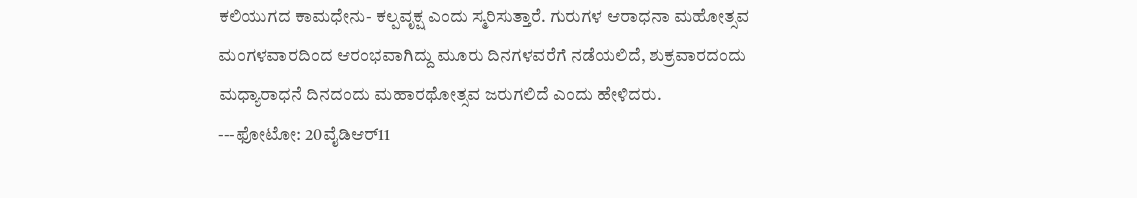ಕಲಿಯುಗದ ಕಾಮಧೇನು- ಕಲ್ಪವೃಕ್ಷ ಎಂದು ಸ್ಮರಿಸುತ್ತಾರೆ. ಗುರುಗಳ ಆರಾಧನಾ ಮಹೋತ್ಸವ ಮಂಗಳವಾರದಿಂದ ಆರಂಭವಾಗಿದ್ದು ಮೂರು ದಿನಗಳವರೆಗೆ ನಡೆಯಲಿದೆ, ಶುಕ್ರವಾರದಂದು ಮಧ್ಯಾರಾಧನೆ ದಿನದಂದು ಮಹಾರಥೋತ್ಸವ ಜರುಗಲಿದೆ ಎಂದು ಹೇಳಿದರು.
---ಫೋಟೋ: 20ವೈಡಿಆರ್11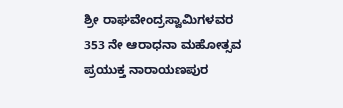ಶ್ರೀ ರಾಘವೇಂದ್ರಸ್ವಾಮಿಗಳವರ 353 ನೇ ಆರಾಧನಾ ಮಹೋತ್ಸವ ಪ್ರಯುಕ್ತ ನಾರಾಯಣಪುರ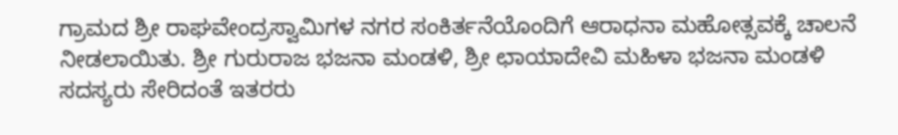ಗ್ರಾಮದ ಶ್ರೀ ರಾಘವೇಂದ್ರಸ್ವಾಮಿಗಳ ನಗರ ಸಂಕಿರ್ತನೆಯೊಂದಿಗೆ ಆರಾಧನಾ ಮಹೋತ್ಸವಕ್ಕೆ ಚಾಲನೆ ನೀಡಲಾಯಿತು. ಶ್ರೀ ಗುರುರಾಜ ಭಜನಾ ಮಂಡಳಿ, ಶ್ರೀ ಛಾಯಾದೇವಿ ಮಹಿಳಾ ಭಜನಾ ಮಂಡಳಿ ಸದಸ್ಯರು ಸೇರಿದಂತೆ ಇತರರು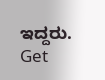ಇದ್ದರು.
Get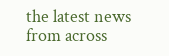the latest news from across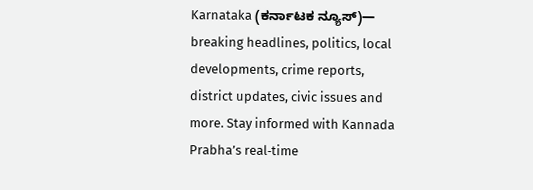Karnataka (ಕರ್ನಾಟಕ ನ್ಯೂಸ್)— breaking headlines, politics, local developments, crime reports, district updates, civic issues and more. Stay informed with Kannada Prabha’s real‑time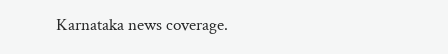Karnataka news coverage.